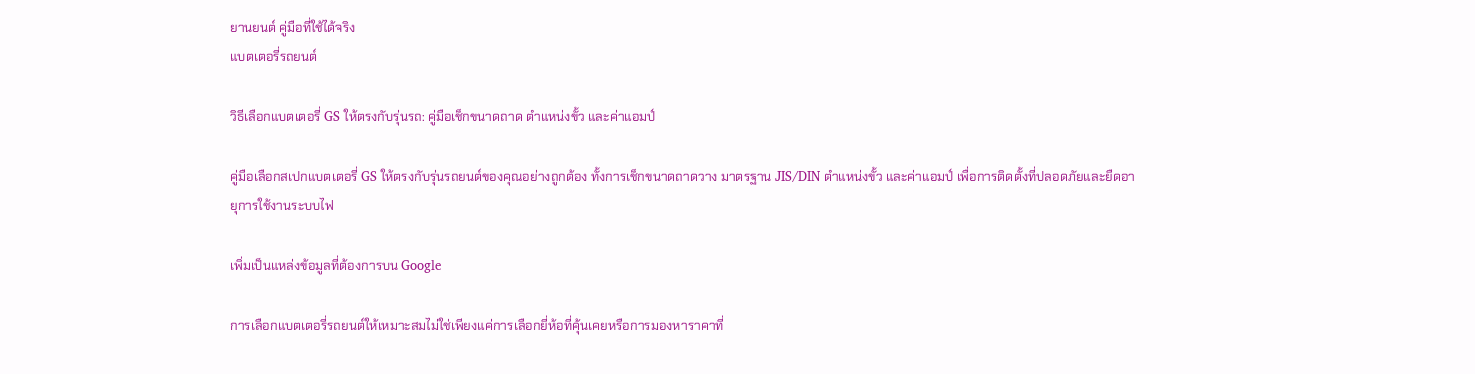ยานยนต์ คู่มือที่ใช้ได้จริง
แบตเตอรี่รถยนต์

วิธีเลือกแบตเตอรี่ GS ให้ตรงกับรุ่นรถ: คู่มือเช็กขนาดถาด ตำแหน่งขั้ว และค่าแอมป์

คู่มือเลือกสเปกแบตเตอรี่ GS ให้ตรงกับรุ่นรถยนต์ของคุณอย่างถูกต้อง ทั้งการเช็กขนาดถาดวาง มาตรฐาน JIS/DIN ตำแหน่งขั้ว และค่าแอมป์ เพื่อการติดตั้งที่ปลอดภัยและยืดอายุการใช้งานระบบไฟ

เพิ่มเป็นแหล่งข้อมูลที่ต้องการบน Google

การเลือกแบตเตอรี่รถยนต์ให้เหมาะสมไม่ใช่เพียงแค่การเลือกยี่ห้อที่คุ้นเคยหรือการมองหาราคาที่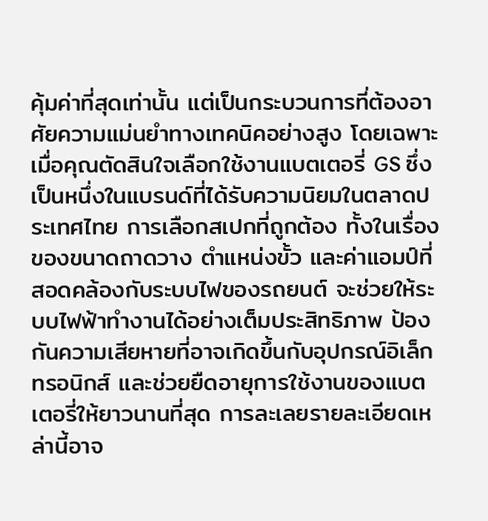คุ้มค่าที่สุดเท่านั้น แต่เป็นกระบวนการที่ต้องอาศัยความแม่นยำทางเทคนิคอย่างสูง โดยเฉพาะเมื่อคุณตัดสินใจเลือกใช้งานแบตเตอรี่ GS ซึ่งเป็นหนึ่งในแบรนด์ที่ได้รับความนิยมในตลาดประเทศไทย การเลือกสเปกที่ถูกต้อง ทั้งในเรื่องของขนาดถาดวาง ตำแหน่งขั้ว และค่าแอมป์ที่สอดคล้องกับระบบไฟของรถยนต์ จะช่วยให้ระบบไฟฟ้าทำงานได้อย่างเต็มประสิทธิภาพ ป้องกันความเสียหายที่อาจเกิดขึ้นกับอุปกรณ์อิเล็กทรอนิกส์ และช่วยยืดอายุการใช้งานของแบตเตอรี่ให้ยาวนานที่สุด การละเลยรายละเอียดเหล่านี้อาจ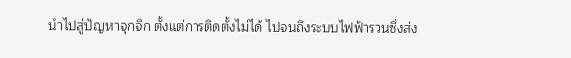นำไปสู่ปัญหาจุกจิก ตั้งแต่การติดตั้งไม่ได้ ไปจนถึงระบบไฟฟ้ารวนซึ่งส่ง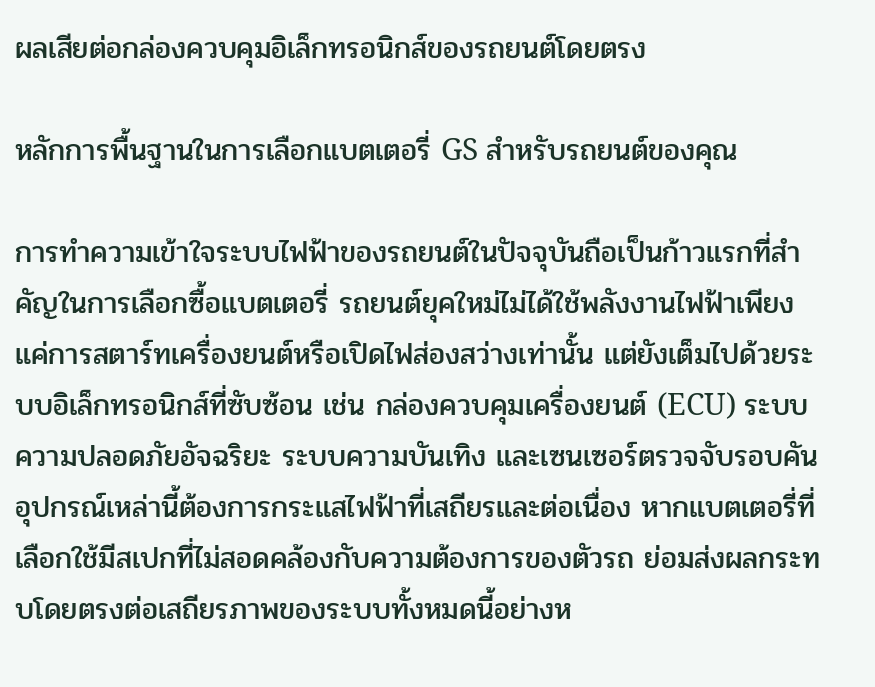ผลเสียต่อกล่องควบคุมอิเล็กทรอนิกส์ของรถยนต์โดยตรง

หลักการพื้นฐานในการเลือกแบตเตอรี่ GS สำหรับรถยนต์ของคุณ

การทำความเข้าใจระบบไฟฟ้าของรถยนต์ในปัจจุบันถือเป็นก้าวแรกที่สำคัญในการเลือกซื้อแบตเตอรี่ รถยนต์ยุคใหม่ไม่ได้ใช้พลังงานไฟฟ้าเพียงแค่การสตาร์ทเครื่องยนต์หรือเปิดไฟส่องสว่างเท่านั้น แต่ยังเต็มไปด้วยระบบอิเล็กทรอนิกส์ที่ซับซ้อน เช่น กล่องควบคุมเครื่องยนต์ (ECU) ระบบความปลอดภัยอัจฉริยะ ระบบความบันเทิง และเซนเซอร์ตรวจจับรอบคัน อุปกรณ์เหล่านี้ต้องการกระแสไฟฟ้าที่เสถียรและต่อเนื่อง หากแบตเตอรี่ที่เลือกใช้มีสเปกที่ไม่สอดคล้องกับความต้องการของตัวรถ ย่อมส่งผลกระทบโดยตรงต่อเสถียรภาพของระบบทั้งหมดนี้อย่างห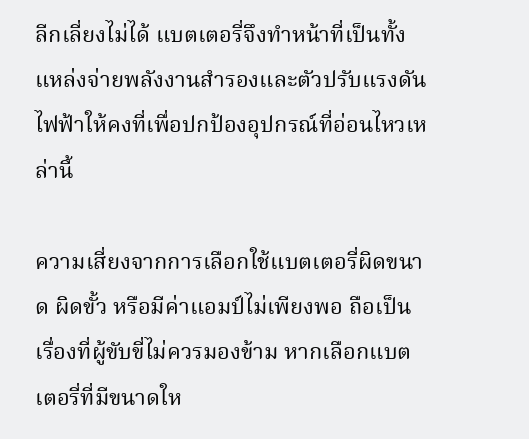ลีกเลี่ยงไม่ได้ แบตเตอรี่จึงทำหน้าที่เป็นทั้งแหล่งจ่ายพลังงานสำรองและตัวปรับแรงดันไฟฟ้าให้คงที่เพื่อปกป้องอุปกรณ์ที่อ่อนไหวเหล่านี้

ความเสี่ยงจากการเลือกใช้แบตเตอรี่ผิดขนาด ผิดขั้ว หรือมีค่าแอมป์ไม่เพียงพอ ถือเป็นเรื่องที่ผู้ขับขี่ไม่ควรมองข้าม หากเลือกแบตเตอรี่ที่มีขนาดให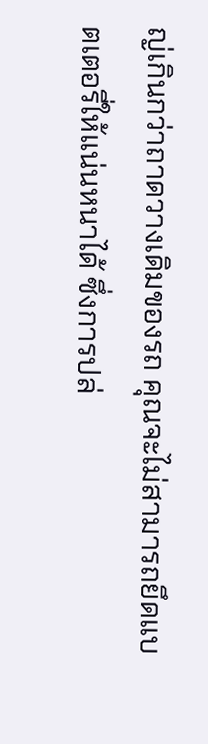ญ่เกินกว่าถาดวางเดิมของรถ คุณจะไม่สามารถยึดแบตเตอรี่ให้แน่นหนาได้ ซึ่งการปล่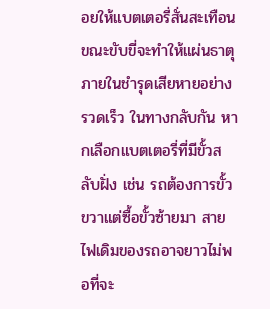อยให้แบตเตอรี่สั่นสะเทือนขณะขับขี่จะทำให้แผ่นธาตุภายในชำรุดเสียหายอย่างรวดเร็ว ในทางกลับกัน หากเลือกแบตเตอรี่ที่มีขั้วสลับฝั่ง เช่น รถต้องการขั้วขวาแต่ซื้อขั้วซ้ายมา สายไฟเดิมของรถอาจยาวไม่พอที่จะ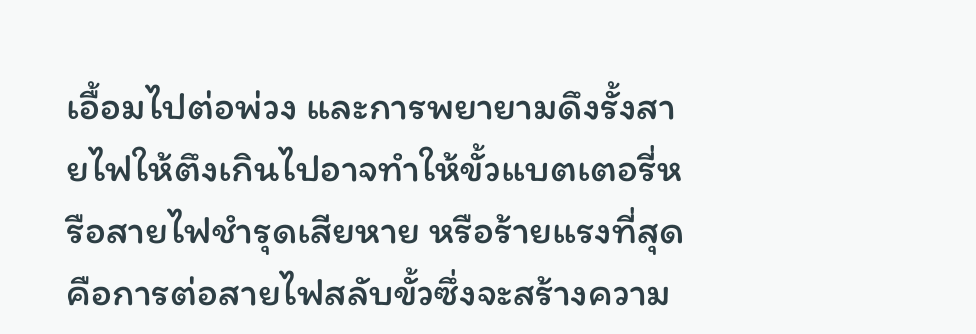เอื้อมไปต่อพ่วง และการพยายามดึงรั้งสายไฟให้ตึงเกินไปอาจทำให้ขั้วแบตเตอรี่หรือสายไฟชำรุดเสียหาย หรือร้ายแรงที่สุดคือการต่อสายไฟสลับขั้วซึ่งจะสร้างความ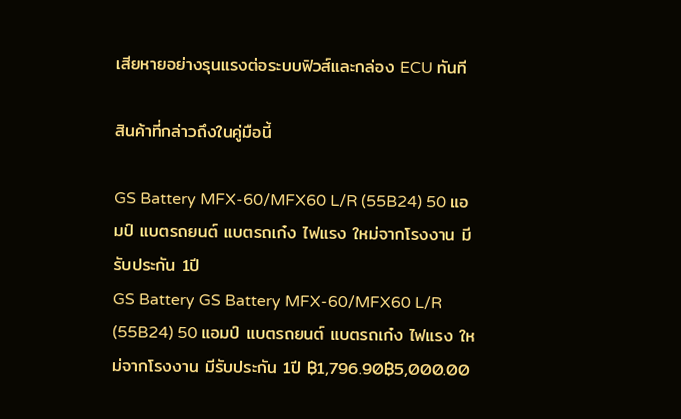เสียหายอย่างรุนแรงต่อระบบฟิวส์และกล่อง ECU ทันที

สินค้าที่กล่าวถึงในคู่มือนี้

GS Battery MFX-60/MFX60 L/R (55B24) 50 แอมป์ แบตรถยนต์ แบตรถเก๋ง ไฟแรง ใหม่จากโรงงาน มีรับประกัน 1ปี
GS Battery GS Battery MFX-60/MFX60 L/R (55B24) 50 แอมป์ แบตรถยนต์ แบตรถเก๋ง ไฟแรง ใหม่จากโรงงาน มีรับประกัน 1ปี ฿1,796.90฿5,000.00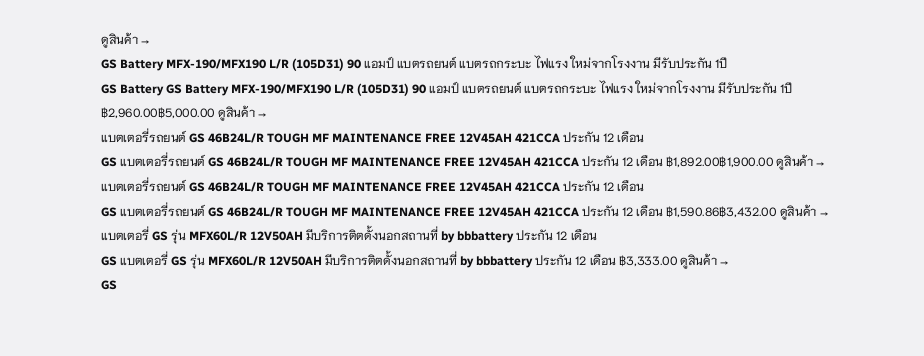ดูสินค้า →
GS Battery MFX-190/MFX190 L/R (105D31) 90 แอมป์ แบตรถยนต์ แบตรถกระบะ ไฟแรง ใหม่จากโรงงาน มีรับประกัน 1ปี
GS Battery GS Battery MFX-190/MFX190 L/R (105D31) 90 แอมป์ แบตรถยนต์ แบตรถกระบะ ไฟแรง ใหม่จากโรงงาน มีรับประกัน 1ปี ฿2,960.00฿5,000.00 ดูสินค้า →
แบตเตอรี่รถยนต์ GS 46B24L/R TOUGH MF MAINTENANCE FREE 12V45AH 421CCA ประกัน 12 เดือน
GS แบตเตอรี่รถยนต์ GS 46B24L/R TOUGH MF MAINTENANCE FREE 12V45AH 421CCA ประกัน 12 เดือน ฿1,892.00฿1,900.00 ดูสินค้า →
แบตเตอรี่รถยนต์ GS 46B24L/R TOUGH MF MAINTENANCE FREE 12V45AH 421CCA ประกัน 12 เดือน
GS แบตเตอรี่รถยนต์ GS 46B24L/R TOUGH MF MAINTENANCE FREE 12V45AH 421CCA ประกัน 12 เดือน ฿1,590.86฿3,432.00 ดูสินค้า →
แบตเตอรี่ GS รุ่น MFX60L/R 12V50AH มีบริการติตดั้งนอกสถานที่ by bbbattery ประกัน 12 เดือน
GS แบตเตอรี่ GS รุ่น MFX60L/R 12V50AH มีบริการติตดั้งนอกสถานที่ by bbbattery ประกัน 12 เดือน ฿3,333.00 ดูสินค้า →
GS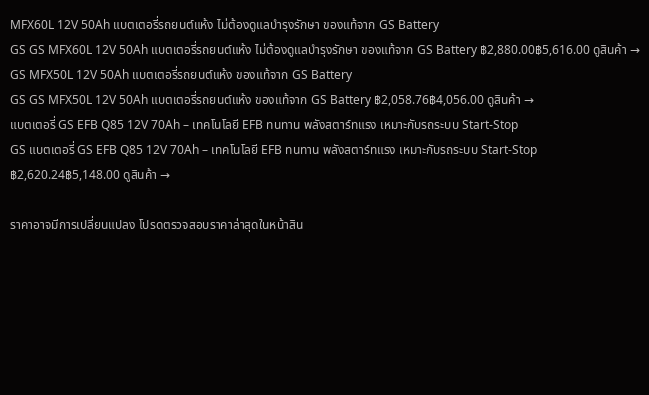MFX60L 12V 50Ah แบตเตอรี่รถยนต์แห้ง ไม่ต้องดูแลบำรุงรักษา ของแท้จาก GS Battery
GS GS MFX60L 12V 50Ah แบตเตอรี่รถยนต์แห้ง ไม่ต้องดูแลบำรุงรักษา ของแท้จาก GS Battery ฿2,880.00฿5,616.00 ดูสินค้า →
GS MFX50L 12V 50Ah แบตเตอรี่รถยนต์แห้ง ของแท้จาก GS Battery
GS GS MFX50L 12V 50Ah แบตเตอรี่รถยนต์แห้ง ของแท้จาก GS Battery ฿2,058.76฿4,056.00 ดูสินค้า →
แบตเตอรี่ GS EFB Q85 12V 70Ah – เทคโนโลยี EFB ทนทาน พลังสตาร์ทแรง เหมาะกับรถระบบ Start-Stop
GS แบตเตอรี่ GS EFB Q85 12V 70Ah – เทคโนโลยี EFB ทนทาน พลังสตาร์ทแรง เหมาะกับรถระบบ Start-Stop ฿2,620.24฿5,148.00 ดูสินค้า →

ราคาอาจมีการเปลี่ยนแปลง โปรดตรวจสอบราคาล่าสุดในหน้าสิน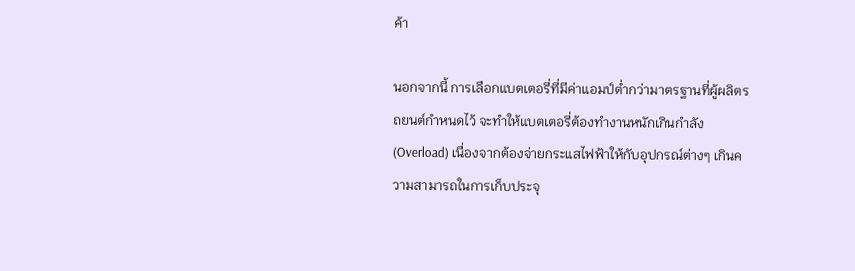ค้า

นอกจากนี้ การเลือกแบตเตอรี่ที่มีค่าแอมป์ต่ำกว่ามาตรฐานที่ผู้ผลิตรถยนต์กำหนดไว้ จะทำให้แบตเตอรี่ต้องทำงานหนักเกินกำลัง (Overload) เนื่องจากต้องจ่ายกระแสไฟฟ้าให้กับอุปกรณ์ต่างๆ เกินความสามารถในการเก็บประจุ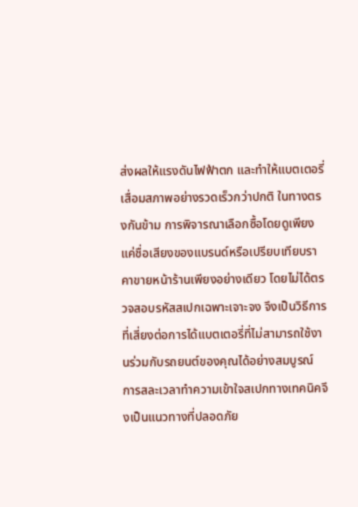ส่งผลให้แรงดันไฟฟ้าตก และทำให้แบตเตอรี่เสื่อมสภาพอย่างรวดเร็วกว่าปกติ ในทางตรงกันข้าม การพิจารณาเลือกซื้อโดยดูเพียงแค่ชื่อเสียงของแบรนด์หรือเปรียบเทียบราคาขายหน้าร้านเพียงอย่างเดียว โดยไม่ได้ตรวจสอบรหัสสเปกเฉพาะเจาะจง จึงเป็นวิธีการที่เสี่ยงต่อการได้แบตเตอรี่ที่ไม่สามารถใช้งานร่วมกับรถยนต์ของคุณได้อย่างสมบูรณ์ การสละเวลาทำความเข้าใจสเปกทางเทคนิคจึงเป็นแนวทางที่ปลอดภัย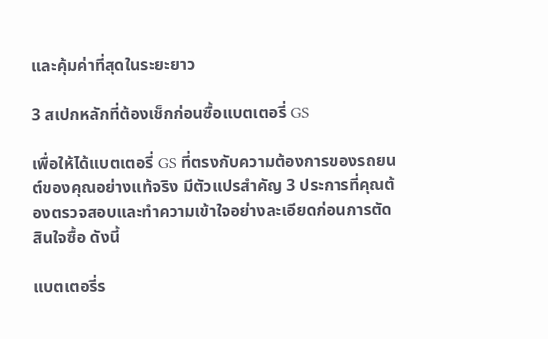และคุ้มค่าที่สุดในระยะยาว

3 สเปกหลักที่ต้องเช็กก่อนซื้อแบตเตอรี่ GS

เพื่อให้ได้แบตเตอรี่ GS ที่ตรงกับความต้องการของรถยนต์ของคุณอย่างแท้จริง มีตัวแปรสำคัญ 3 ประการที่คุณต้องตรวจสอบและทำความเข้าใจอย่างละเอียดก่อนการตัดสินใจซื้อ ดังนี้

แบตเตอรี่ร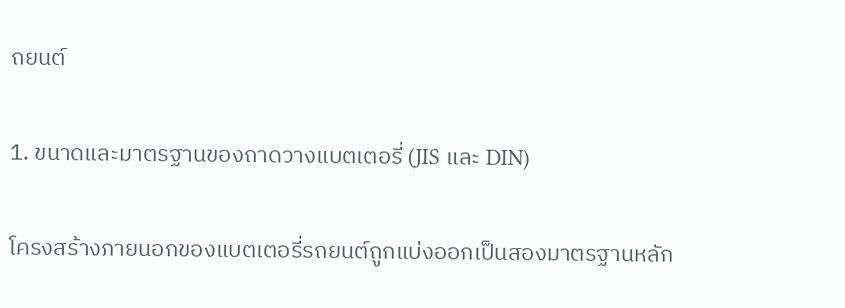ถยนต์

1. ขนาดและมาตรฐานของถาดวางแบตเตอรี่ (JIS และ DIN)

โครงสร้างภายนอกของแบตเตอรี่รถยนต์ถูกแบ่งออกเป็นสองมาตรฐานหลัก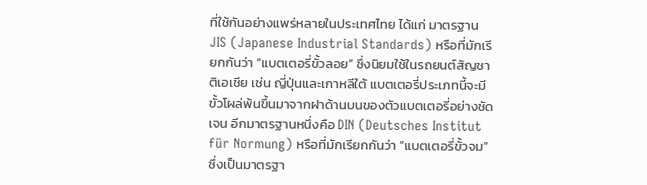ที่ใช้กันอย่างแพร่หลายในประเทศไทย ได้แก่ มาตรฐาน JIS (Japanese Industrial Standards) หรือที่มักเรียกกันว่า “แบตเตอรี่ขั้วลอย” ซึ่งนิยมใช้ในรถยนต์สัญชาติเอเชีย เช่น ญี่ปุ่นและเกาหลีใต้ แบตเตอรี่ประเภทนี้จะมีขั้วโผล่พ้นขึ้นมาจากฝาด้านบนของตัวแบตเตอรี่อย่างชัดเจน อีกมาตรฐานหนึ่งคือ DIN (Deutsches Institut für Normung) หรือที่มักเรียกกันว่า “แบตเตอรี่ขั้วจม” ซึ่งเป็นมาตรฐา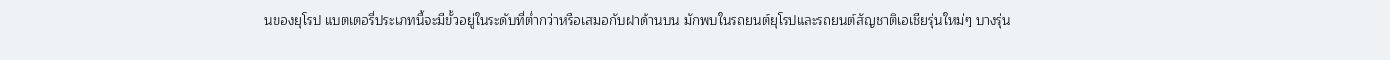นของยุโรป แบตเตอรี่ประเภทนี้จะมีขั้วอยู่ในระดับที่ต่ำกว่าหรือเสมอกับฝาด้านบน มักพบในรถยนต์ยุโรปและรถยนต์สัญชาติเอเชียรุ่นใหม่ๆ บางรุ่น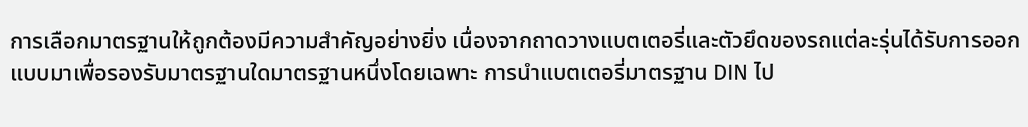การเลือกมาตรฐานให้ถูกต้องมีความสำคัญอย่างยิ่ง เนื่องจากถาดวางแบตเตอรี่และตัวยึดของรถแต่ละรุ่นได้รับการออกแบบมาเพื่อรองรับมาตรฐานใดมาตรฐานหนึ่งโดยเฉพาะ การนำแบตเตอรี่มาตรฐาน DIN ไป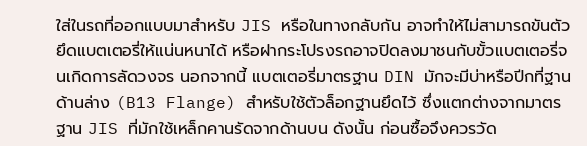ใส่ในรถที่ออกแบบมาสำหรับ JIS หรือในทางกลับกัน อาจทำให้ไม่สามารถขันตัวยึดแบตเตอรี่ให้แน่นหนาได้ หรือฝากระโปรงรถอาจปิดลงมาชนกับขั้วแบตเตอรี่จนเกิดการลัดวงจร นอกจากนี้ แบตเตอรี่มาตรฐาน DIN มักจะมีบ่าหรือปีกที่ฐานด้านล่าง (B13 Flange) สำหรับใช้ตัวล็อกฐานยึดไว้ ซึ่งแตกต่างจากมาตรฐาน JIS ที่มักใช้เหล็กคานรัดจากด้านบน ดังนั้น ก่อนซื้อจึงควรวัด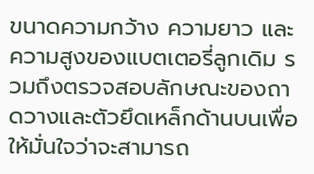ขนาดความกว้าง ความยาว และความสูงของแบตเตอรี่ลูกเดิม รวมถึงตรวจสอบลักษณะของถาดวางและตัวยึดเหล็กด้านบนเพื่อให้มั่นใจว่าจะสามารถ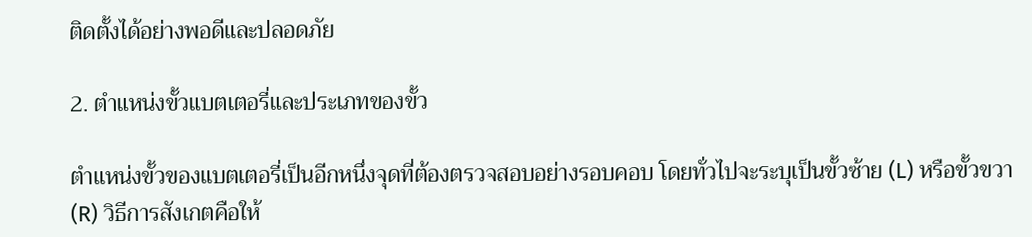ติดตั้งได้อย่างพอดีและปลอดภัย

2. ตำแหน่งขั้วแบตเตอรี่และประเภทของขั้ว

ตำแหน่งขั้วของแบตเตอรี่เป็นอีกหนึ่งจุดที่ต้องตรวจสอบอย่างรอบคอบ โดยทั่วไปจะระบุเป็นขั้วซ้าย (L) หรือขั้วขวา (R) วิธีการสังเกตคือให้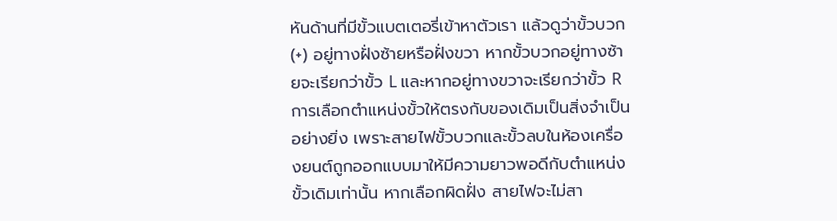หันด้านที่มีขั้วแบตเตอรี่เข้าหาตัวเรา แล้วดูว่าขั้วบวก (+) อยู่ทางฝั่งซ้ายหรือฝั่งขวา หากขั้วบวกอยู่ทางซ้ายจะเรียกว่าขั้ว L และหากอยู่ทางขวาจะเรียกว่าขั้ว R การเลือกตำแหน่งขั้วให้ตรงกับของเดิมเป็นสิ่งจำเป็นอย่างยิ่ง เพราะสายไฟขั้วบวกและขั้วลบในห้องเครื่องยนต์ถูกออกแบบมาให้มีความยาวพอดีกับตำแหน่งขั้วเดิมเท่านั้น หากเลือกผิดฝั่ง สายไฟจะไม่สา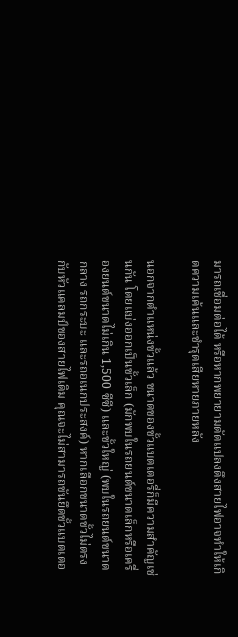มารถเชื่อมต่อได้ หรือหากพยายามดัดแปลงดึงสายไฟอาจทำให้เกิดความเค้นและชำรุดเสียหายภายหลัง

นอกจากตำแหน่งขั้วแล้ว ขนาดของขั้วแบตเตอรี่ก็มีความสำคัญเช่นกัน โดยแบ่งออกเป็นขั้วเล็ก (มักพบในรถยนต์ขนาดเล็กหรือเครื่องยนต์ขนาดไม่เกิน 1,500 ซีซี) และขั้วใหญ่ (พบในรถยนต์ขนาดกลาง รถกระบะ และรถอเนกประสงค์) หากเลือกขนาดขั้วไม่ตรงกับหัวแคลมป์ของสายไฟเดิม คุณจะไม่สามารถขันยึดขั้วแบตเตอ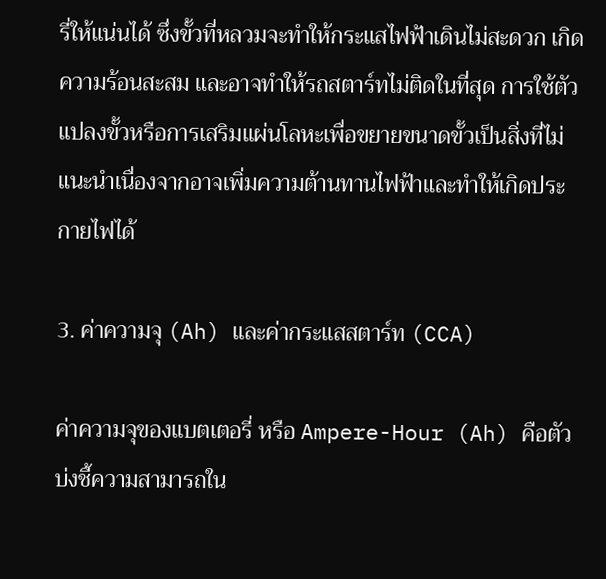รี่ให้แน่นได้ ซึ่งขั้วที่หลวมจะทำให้กระแสไฟฟ้าเดินไม่สะดวก เกิดความร้อนสะสม และอาจทำให้รถสตาร์ทไม่ติดในที่สุด การใช้ตัวแปลงขั้วหรือการเสริมแผ่นโลหะเพื่อขยายขนาดขั้วเป็นสิ่งที่ไม่แนะนำเนื่องจากอาจเพิ่มความต้านทานไฟฟ้าและทำให้เกิดประกายไฟได้

3. ค่าความจุ (Ah) และค่ากระแสสตาร์ท (CCA)

ค่าความจุของแบตเตอรี่ หรือ Ampere-Hour (Ah) คือตัวบ่งชี้ความสามารถใน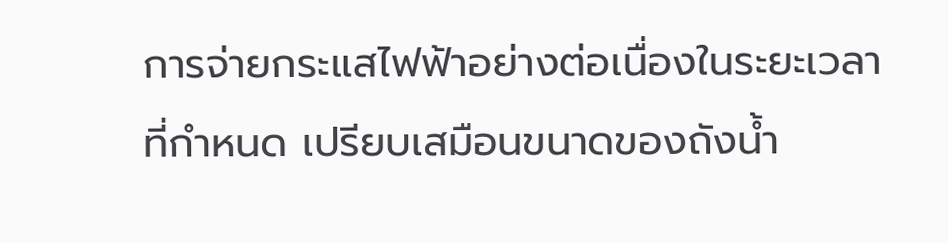การจ่ายกระแสไฟฟ้าอย่างต่อเนื่องในระยะเวลาที่กำหนด เปรียบเสมือนขนาดของถังน้ำ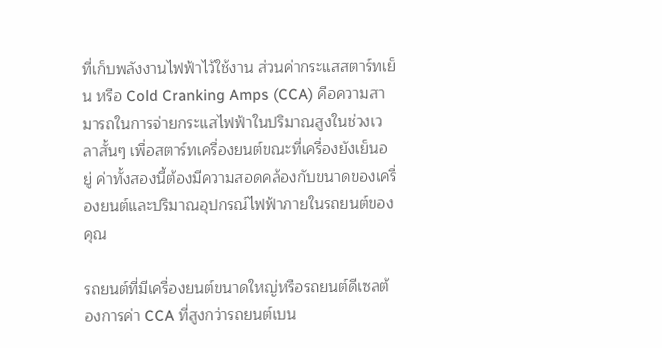ที่เก็บพลังงานไฟฟ้าไว้ใช้งาน ส่วนค่ากระแสสตาร์ทเย็น หรือ Cold Cranking Amps (CCA) คือความสามารถในการจ่ายกระแสไฟฟ้าในปริมาณสูงในช่วงเวลาสั้นๆ เพื่อสตาร์ทเครื่องยนต์ขณะที่เครื่องยังเย็นอยู่ ค่าทั้งสองนี้ต้องมีความสอดคล้องกับขนาดของเครื่องยนต์และปริมาณอุปกรณ์ไฟฟ้าภายในรถยนต์ของคุณ

รถยนต์ที่มีเครื่องยนต์ขนาดใหญ่หรือรถยนต์ดีเซลต้องการค่า CCA ที่สูงกว่ารถยนต์เบน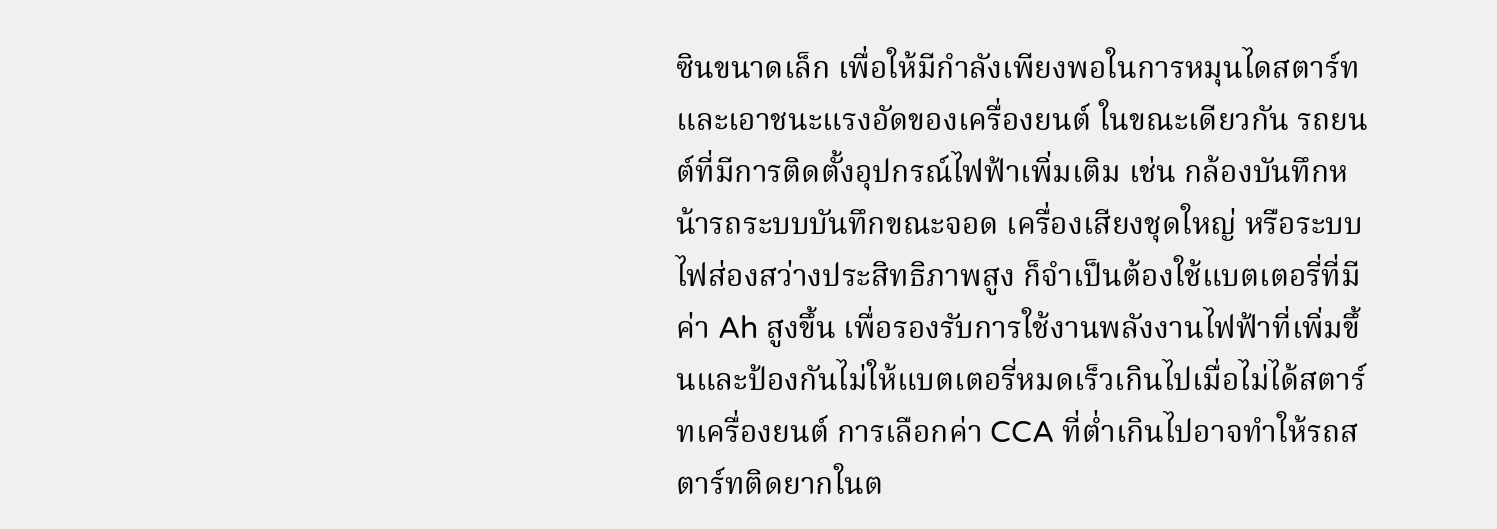ซินขนาดเล็ก เพื่อให้มีกำลังเพียงพอในการหมุนไดสตาร์ทและเอาชนะแรงอัดของเครื่องยนต์ ในขณะเดียวกัน รถยนต์ที่มีการติดตั้งอุปกรณ์ไฟฟ้าเพิ่มเติม เช่น กล้องบันทึกหน้ารถระบบบันทึกขณะจอด เครื่องเสียงชุดใหญ่ หรือระบบไฟส่องสว่างประสิทธิภาพสูง ก็จำเป็นต้องใช้แบตเตอรี่ที่มีค่า Ah สูงขึ้น เพื่อรองรับการใช้งานพลังงานไฟฟ้าที่เพิ่มขึ้นและป้องกันไม่ให้แบตเตอรี่หมดเร็วเกินไปเมื่อไม่ได้สตาร์ทเครื่องยนต์ การเลือกค่า CCA ที่ต่ำเกินไปอาจทำให้รถสตาร์ทติดยากในต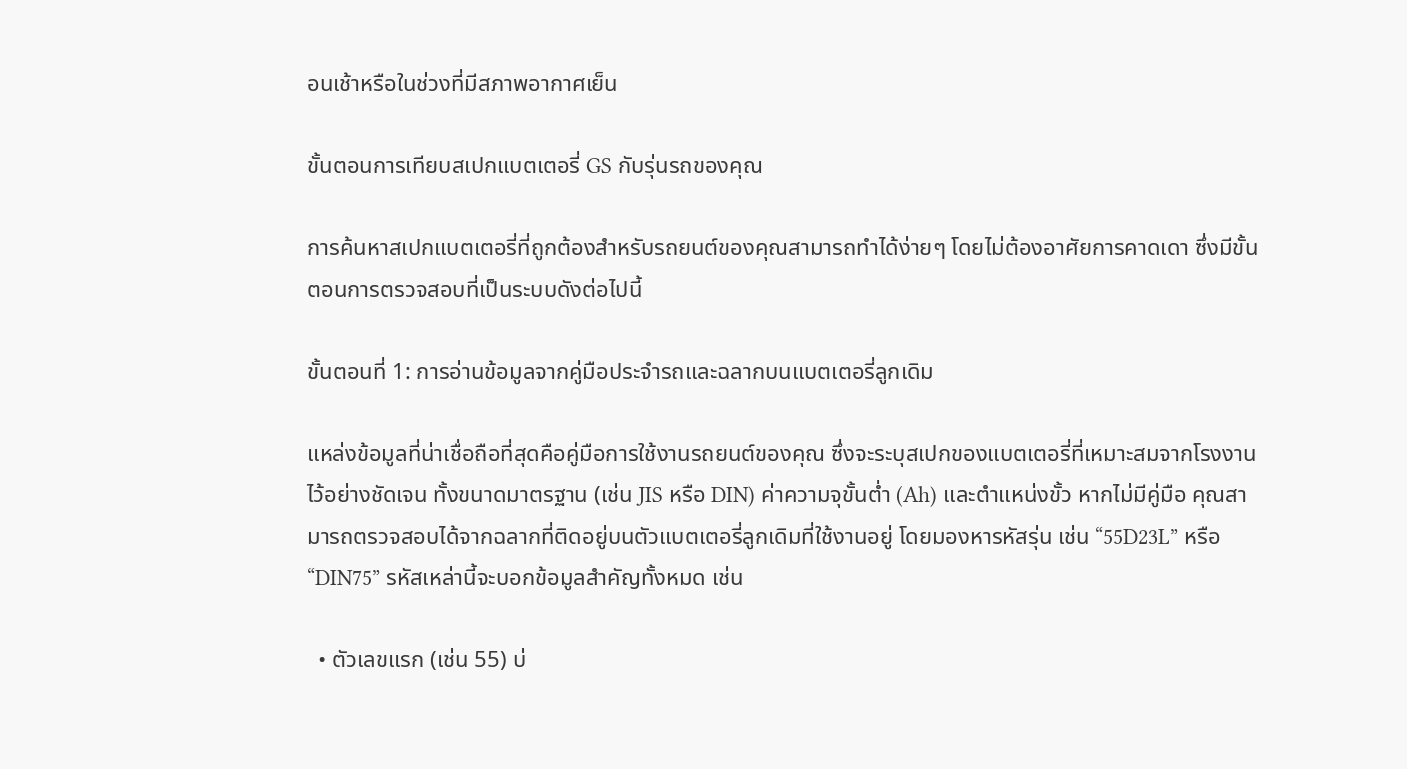อนเช้าหรือในช่วงที่มีสภาพอากาศเย็น

ขั้นตอนการเทียบสเปกแบตเตอรี่ GS กับรุ่นรถของคุณ

การค้นหาสเปกแบตเตอรี่ที่ถูกต้องสำหรับรถยนต์ของคุณสามารถทำได้ง่ายๆ โดยไม่ต้องอาศัยการคาดเดา ซึ่งมีขั้นตอนการตรวจสอบที่เป็นระบบดังต่อไปนี้

ขั้นตอนที่ 1: การอ่านข้อมูลจากคู่มือประจำรถและฉลากบนแบตเตอรี่ลูกเดิม

แหล่งข้อมูลที่น่าเชื่อถือที่สุดคือคู่มือการใช้งานรถยนต์ของคุณ ซึ่งจะระบุสเปกของแบตเตอรี่ที่เหมาะสมจากโรงงานไว้อย่างชัดเจน ทั้งขนาดมาตรฐาน (เช่น JIS หรือ DIN) ค่าความจุขั้นต่ำ (Ah) และตำแหน่งขั้ว หากไม่มีคู่มือ คุณสามารถตรวจสอบได้จากฉลากที่ติดอยู่บนตัวแบตเตอรี่ลูกเดิมที่ใช้งานอยู่ โดยมองหารหัสรุ่น เช่น “55D23L” หรือ “DIN75” รหัสเหล่านี้จะบอกข้อมูลสำคัญทั้งหมด เช่น

  • ตัวเลขแรก (เช่น 55) บ่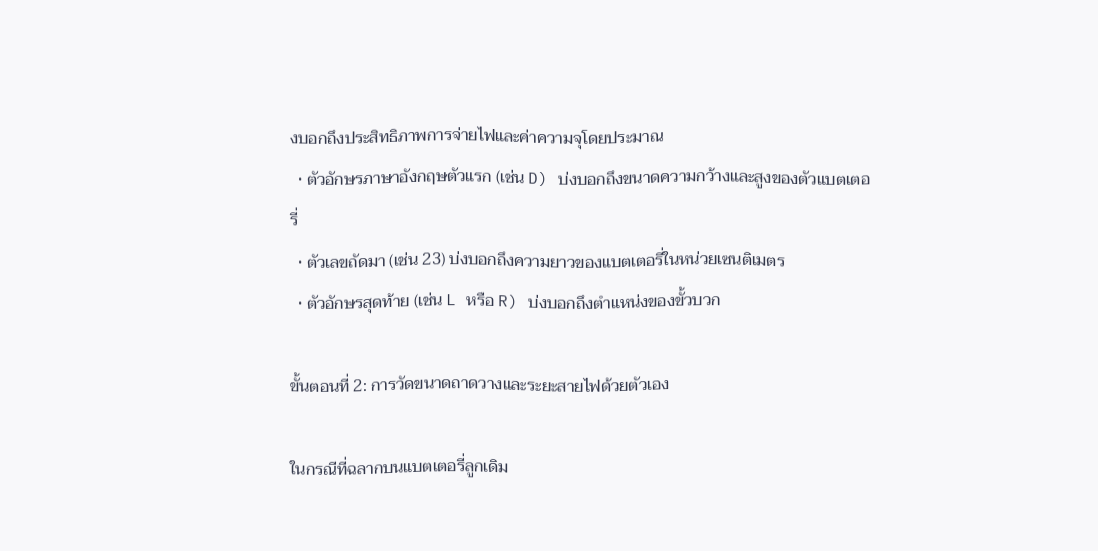งบอกถึงประสิทธิภาพการจ่ายไฟและค่าความจุโดยประมาณ
  • ตัวอักษรภาษาอังกฤษตัวแรก (เช่น D) บ่งบอกถึงขนาดความกว้างและสูงของตัวแบตเตอรี่
  • ตัวเลขถัดมา (เช่น 23) บ่งบอกถึงความยาวของแบตเตอรี่ในหน่วยเซนติเมตร
  • ตัวอักษรสุดท้าย (เช่น L หรือ R) บ่งบอกถึงตำแหน่งของขั้วบวก

ขั้นตอนที่ 2: การวัดขนาดถาดวางและระยะสายไฟด้วยตัวเอง

ในกรณีที่ฉลากบนแบตเตอรี่ลูกเดิม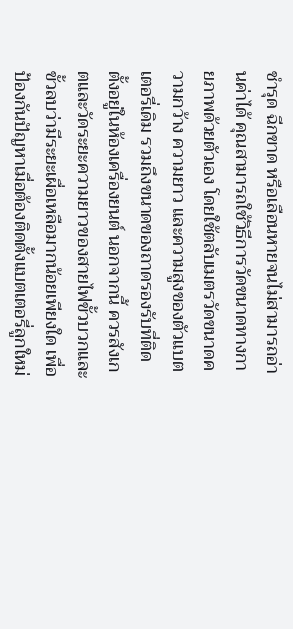ชำรุด ฉีกขาด หรือเลือนหายจนไม่สามารถอ่านค่าได้ คุณสามารถใช้วิธีการวัดขนาดทางกายภาพด้วยตัวเอง โดยใช้ตลับเมตรวัดขนาดความกว้าง ความยาว และความสูงของตัวแบตเตอรี่เดิม รวมถึงขนาดของถาดรองรับที่ติดตั้งอยู่ในห้องเครื่องยนต์ นอกจากนี้ ควรสังเกตและวัดระยะความยาวของสายไฟขั้วบวกและขั้วลบว่ามีระยะเผื่อเหลือมากน้อยเพียงใด เพื่อป้องกันปัญหาเมื่อต้องติดตั้งแบตเตอรี่ลูกใหม่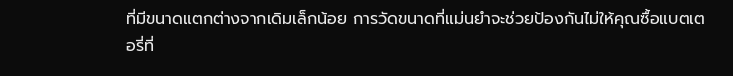ที่มีขนาดแตกต่างจากเดิมเล็กน้อย การวัดขนาดที่แม่นยำจะช่วยป้องกันไม่ให้คุณซื้อแบตเตอรี่ที่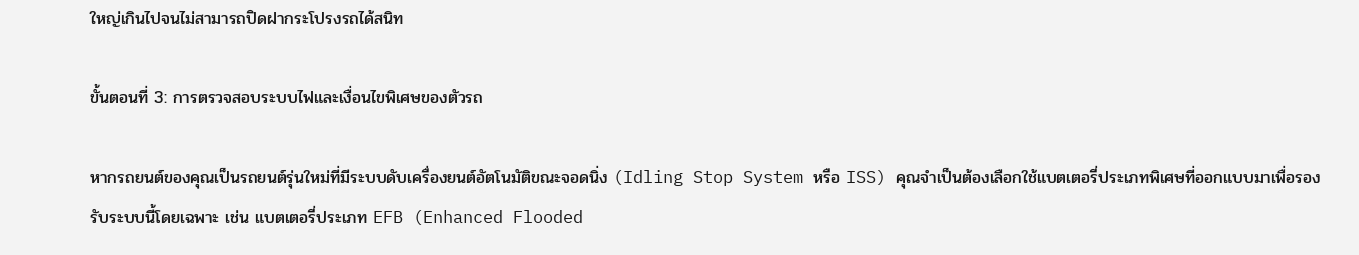ใหญ่เกินไปจนไม่สามารถปิดฝากระโปรงรถได้สนิท

ขั้นตอนที่ 3: การตรวจสอบระบบไฟและเงื่อนไขพิเศษของตัวรถ

หากรถยนต์ของคุณเป็นรถยนต์รุ่นใหม่ที่มีระบบดับเครื่องยนต์อัตโนมัติขณะจอดนิ่ง (Idling Stop System หรือ ISS) คุณจำเป็นต้องเลือกใช้แบตเตอรี่ประเภทพิเศษที่ออกแบบมาเพื่อรองรับระบบนี้โดยเฉพาะ เช่น แบตเตอรี่ประเภท EFB (Enhanced Flooded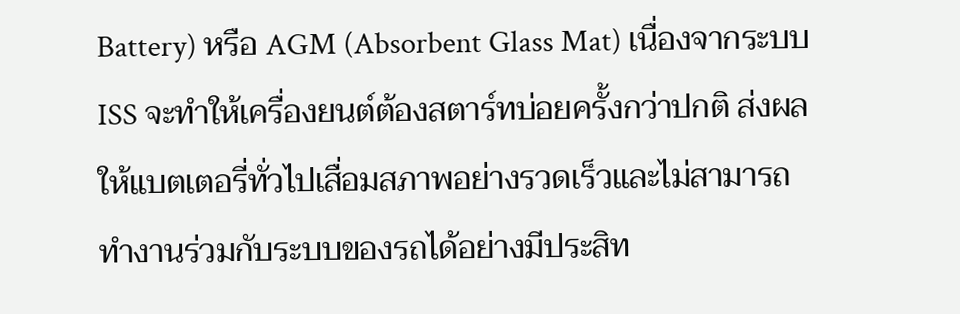Battery) หรือ AGM (Absorbent Glass Mat) เนื่องจากระบบ ISS จะทำให้เครื่องยนต์ต้องสตาร์ทบ่อยครั้งกว่าปกติ ส่งผลให้แบตเตอรี่ทั่วไปเสื่อมสภาพอย่างรวดเร็วและไม่สามารถทำงานร่วมกับระบบของรถได้อย่างมีประสิท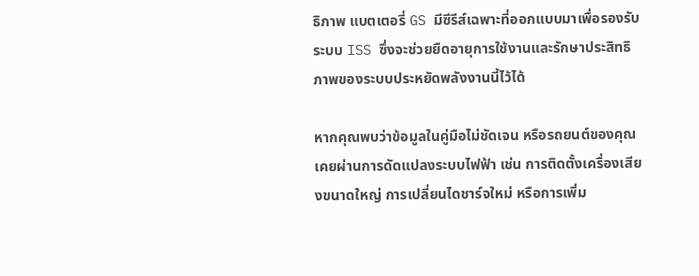ธิภาพ แบตเตอรี่ GS มีซีรีส์เฉพาะที่ออกแบบมาเพื่อรองรับระบบ ISS ซึ่งจะช่วยยืดอายุการใช้งานและรักษาประสิทธิภาพของระบบประหยัดพลังงานนี้ไว้ได้

หากคุณพบว่าข้อมูลในคู่มือไม่ชัดเจน หรือรถยนต์ของคุณเคยผ่านการดัดแปลงระบบไฟฟ้า เช่น การติดตั้งเครื่องเสียงขนาดใหญ่ การเปลี่ยนไดชาร์จใหม่ หรือการเพิ่ม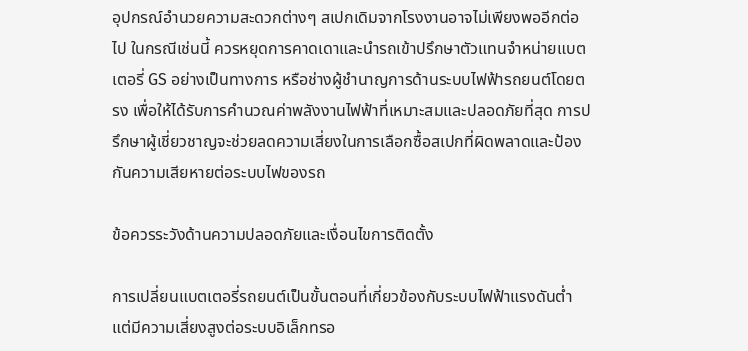อุปกรณ์อำนวยความสะดวกต่างๆ สเปกเดิมจากโรงงานอาจไม่เพียงพออีกต่อไป ในกรณีเช่นนี้ ควรหยุดการคาดเดาและนำรถเข้าปรึกษาตัวแทนจำหน่ายแบตเตอรี่ GS อย่างเป็นทางการ หรือช่างผู้ชำนาญการด้านระบบไฟฟ้ารถยนต์โดยตรง เพื่อให้ได้รับการคำนวณค่าพลังงานไฟฟ้าที่เหมาะสมและปลอดภัยที่สุด การปรึกษาผู้เชี่ยวชาญจะช่วยลดความเสี่ยงในการเลือกซื้อสเปกที่ผิดพลาดและป้องกันความเสียหายต่อระบบไฟของรถ

ข้อควรระวังด้านความปลอดภัยและเงื่อนไขการติดตั้ง

การเปลี่ยนแบตเตอรี่รถยนต์เป็นขั้นตอนที่เกี่ยวข้องกับระบบไฟฟ้าแรงดันต่ำ แต่มีความเสี่ยงสูงต่อระบบอิเล็กทรอ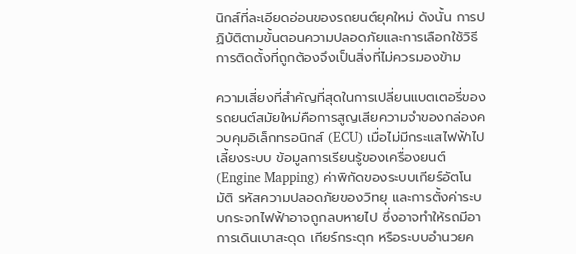นิกส์ที่ละเอียดอ่อนของรถยนต์ยุคใหม่ ดังนั้น การปฏิบัติตามขั้นตอนความปลอดภัยและการเลือกใช้วิธีการติดตั้งที่ถูกต้องจึงเป็นสิ่งที่ไม่ควรมองข้าม

ความเสี่ยงที่สำคัญที่สุดในการเปลี่ยนแบตเตอรี่ของรถยนต์สมัยใหม่คือการสูญเสียความจำของกล่องควบคุมอิเล็กทรอนิกส์ (ECU) เมื่อไม่มีกระแสไฟฟ้าไปเลี้ยงระบบ ข้อมูลการเรียนรู้ของเครื่องยนต์ (Engine Mapping) ค่าพิกัดของระบบเกียร์อัตโนมัติ รหัสความปลอดภัยของวิทยุ และการตั้งค่าระบบกระจกไฟฟ้าอาจถูกลบหายไป ซึ่งอาจทำให้รถมีอาการเดินเบาสะดุด เกียร์กระตุก หรือระบบอำนวยค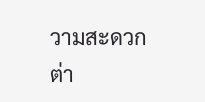วามสะดวกต่า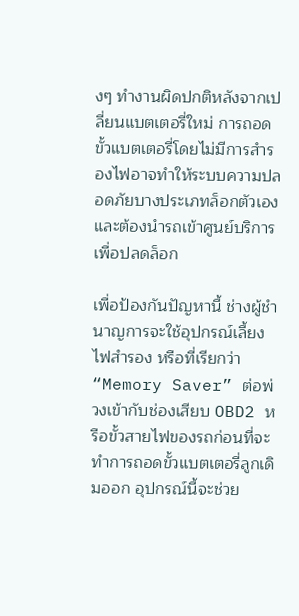งๆ ทำงานผิดปกติหลังจากเปลี่ยนแบตเตอรี่ใหม่ การถอดขั้วแบตเตอรี่โดยไม่มีการสำรองไฟอาจทำให้ระบบความปลอดภัยบางประเภทล็อกตัวเองและต้องนำรถเข้าศูนย์บริการเพื่อปลดล็อก

เพื่อป้องกันปัญหานี้ ช่างผู้ชำนาญการจะใช้อุปกรณ์เลี้ยงไฟสำรอง หรือที่เรียกว่า “Memory Saver” ต่อพ่วงเข้ากับช่องเสียบ OBD2 หรือขั้วสายไฟของรถก่อนที่จะทำการถอดขั้วแบตเตอรี่ลูกเดิมออก อุปกรณ์นี้จะช่วย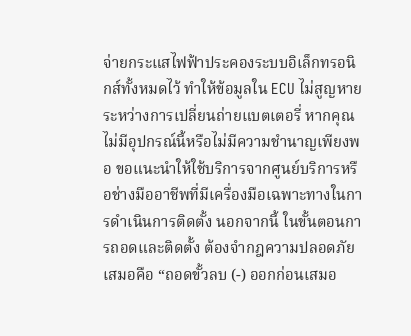จ่ายกระแสไฟฟ้าประคองระบบอิเล็กทรอนิกส์ทั้งหมดไว้ ทำให้ข้อมูลใน ECU ไม่สูญหายระหว่างการเปลี่ยนถ่ายแบตเตอรี่ หากคุณไม่มีอุปกรณ์นี้หรือไม่มีความชำนาญเพียงพอ ขอแนะนำให้ใช้บริการจากศูนย์บริการหรือช่างมืออาชีพที่มีเครื่องมือเฉพาะทางในการดำเนินการติดตั้ง นอกจากนี้ ในขั้นตอนการถอดและติดตั้ง ต้องจำกฎความปลอดภัยเสมอคือ “ถอดขั้วลบ (-) ออกก่อนเสมอ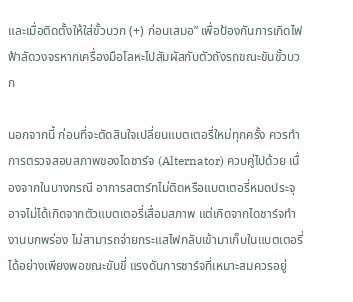และเมื่อติดตั้งให้ใส่ขั้วบวก (+) ก่อนเสมอ” เพื่อป้องกันการเกิดไฟฟ้าลัดวงจรหากเครื่องมือโลหะไปสัมผัสกับตัวถังรถขณะขันขั้วบวก

นอกจากนี้ ก่อนที่จะตัดสินใจเปลี่ยนแบตเตอรี่ใหม่ทุกครั้ง ควรทำการตรวจสอบสภาพของไดชาร์จ (Alternator) ควบคู่ไปด้วย เนื่องจากในบางกรณี อาการสตาร์ทไม่ติดหรือแบตเตอรี่หมดประจุอาจไม่ได้เกิดจากตัวแบตเตอรี่เสื่อมสภาพ แต่เกิดจากไดชาร์จทำงานบกพร่อง ไม่สามารถจ่ายกระแสไฟกลับเข้ามาเก็บในแบตเตอรี่ได้อย่างเพียงพอขณะขับขี่ แรงดันการชาร์จที่เหมาะสมควรอยู่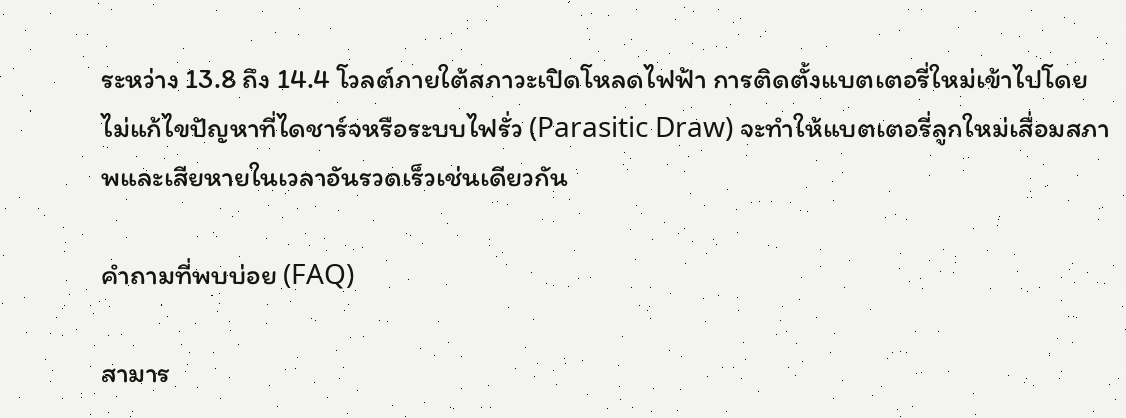ระหว่าง 13.8 ถึง 14.4 โวลต์ภายใต้สภาวะเปิดโหลดไฟฟ้า การติดตั้งแบตเตอรี่ใหม่เข้าไปโดยไม่แก้ไขปัญหาที่ไดชาร์จหรือระบบไฟรั่ว (Parasitic Draw) จะทำให้แบตเตอรี่ลูกใหม่เสื่อมสภาพและเสียหายในเวลาอันรวดเร็วเช่นเดียวกัน

คำถามที่พบบ่อย (FAQ)

สามาร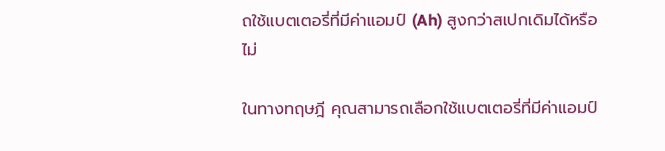ถใช้แบตเตอรี่ที่มีค่าแอมป์ (Ah) สูงกว่าสเปกเดิมได้หรือไม่

ในทางทฤษฎี คุณสามารถเลือกใช้แบตเตอรี่ที่มีค่าแอมป์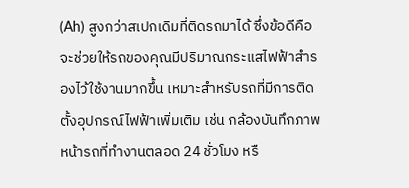(Ah) สูงกว่าสเปกเดิมที่ติดรถมาได้ ซึ่งข้อดีคือจะช่วยให้รถของคุณมีปริมาณกระแสไฟฟ้าสำรองไว้ใช้งานมากขึ้น เหมาะสำหรับรถที่มีการติดตั้งอุปกรณ์ไฟฟ้าเพิ่มเติม เช่น กล้องบันทึกภาพหน้ารถที่ทำงานตลอด 24 ชั่วโมง หรื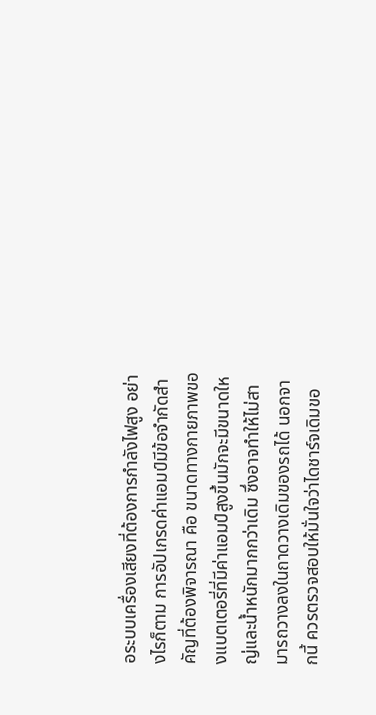อระบบเครื่องเสียงที่ต้องการกำลังไฟสูง อย่างไรก็ตาม การอัปเกรดค่าแอมป์มีข้อจำกัดสำคัญที่ต้องพิจารณา คือ ขนาดทางกายภาพของแบตเตอรี่ที่มีค่าแอมป์สูงขึ้นมักจะมีขนาดใหญ่และน้ำหนักมากกว่าเดิม ซึ่งอาจทำให้ไม่สามารถวางลงในถาดวางเดิมของรถได้ นอกจากนี้ ควรตรวจสอบให้มั่นใจว่าไดชาร์จเดิมขอ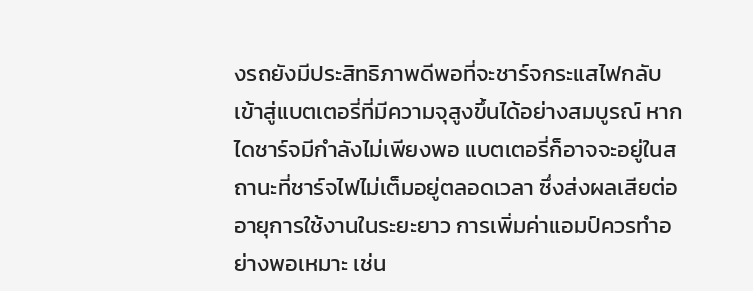งรถยังมีประสิทธิภาพดีพอที่จะชาร์จกระแสไฟกลับเข้าสู่แบตเตอรี่ที่มีความจุสูงขึ้นได้อย่างสมบูรณ์ หากไดชาร์จมีกำลังไม่เพียงพอ แบตเตอรี่ก็อาจจะอยู่ในสถานะที่ชาร์จไฟไม่เต็มอยู่ตลอดเวลา ซึ่งส่งผลเสียต่ออายุการใช้งานในระยะยาว การเพิ่มค่าแอมป์ควรทำอย่างพอเหมาะ เช่น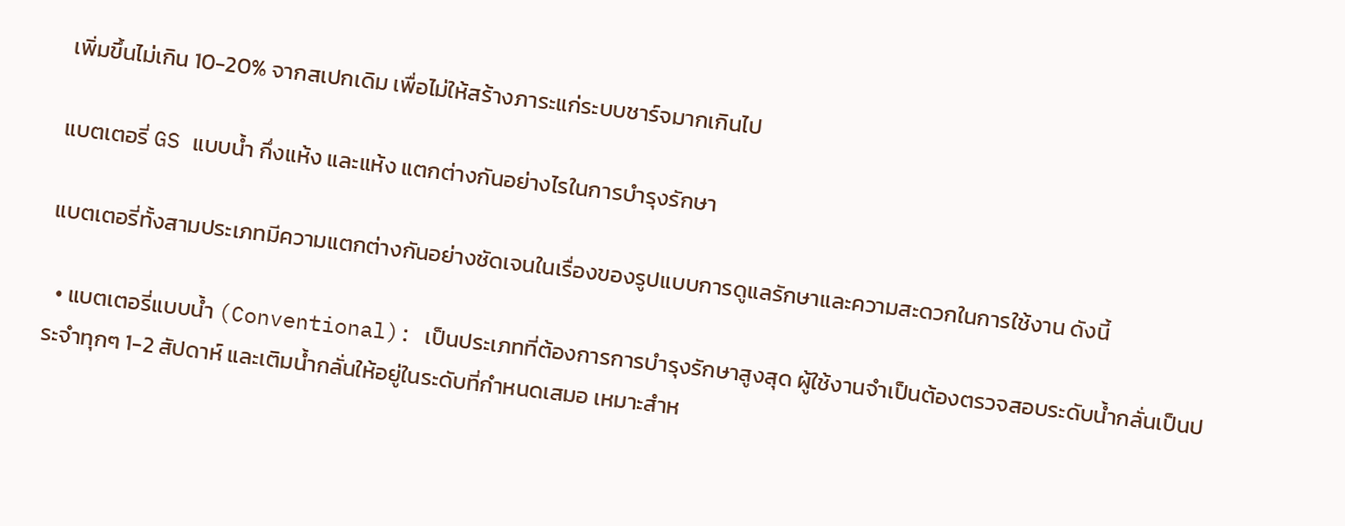เพิ่มขึ้นไม่เกิน 10-20% จากสเปกเดิม เพื่อไม่ให้สร้างภาระแก่ระบบชาร์จมากเกินไป

แบตเตอรี่ GS แบบน้ำ กึ่งแห้ง และแห้ง แตกต่างกันอย่างไรในการบำรุงรักษา

แบตเตอรี่ทั้งสามประเภทมีความแตกต่างกันอย่างชัดเจนในเรื่องของรูปแบบการดูแลรักษาและความสะดวกในการใช้งาน ดังนี้

  • แบตเตอรี่แบบน้ำ (Conventional): เป็นประเภทที่ต้องการการบำรุงรักษาสูงสุด ผู้ใช้งานจำเป็นต้องตรวจสอบระดับน้ำกลั่นเป็นประจำทุกๆ 1-2 สัปดาห์ และเติมน้ำกลั่นให้อยู่ในระดับที่กำหนดเสมอ เหมาะสำห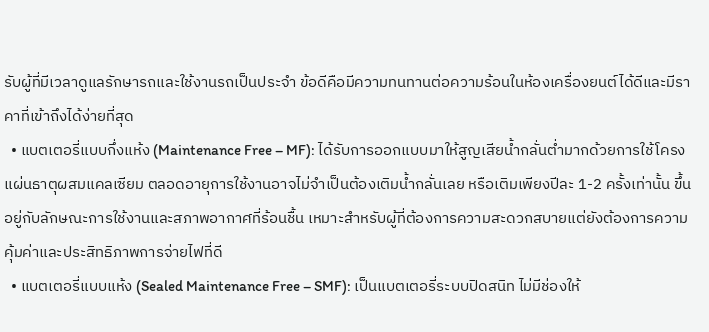รับผู้ที่มีเวลาดูแลรักษารถและใช้งานรถเป็นประจำ ข้อดีคือมีความทนทานต่อความร้อนในห้องเครื่องยนต์ได้ดีและมีราคาที่เข้าถึงได้ง่ายที่สุด
  • แบตเตอรี่แบบกึ่งแห้ง (Maintenance Free – MF): ได้รับการออกแบบมาให้สูญเสียน้ำกลั่นต่ำมากด้วยการใช้โครงแผ่นธาตุผสมแคลเซียม ตลอดอายุการใช้งานอาจไม่จำเป็นต้องเติมน้ำกลั่นเลย หรือเติมเพียงปีละ 1-2 ครั้งเท่านั้น ขึ้นอยู่กับลักษณะการใช้งานและสภาพอากาศที่ร้อนชื้น เหมาะสำหรับผู้ที่ต้องการความสะดวกสบายแต่ยังต้องการความคุ้มค่าและประสิทธิภาพการจ่ายไฟที่ดี
  • แบตเตอรี่แบบแห้ง (Sealed Maintenance Free – SMF): เป็นแบตเตอรี่ระบบปิดสนิท ไม่มีช่องให้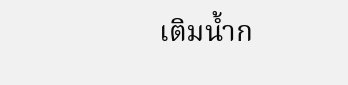เติมน้ำก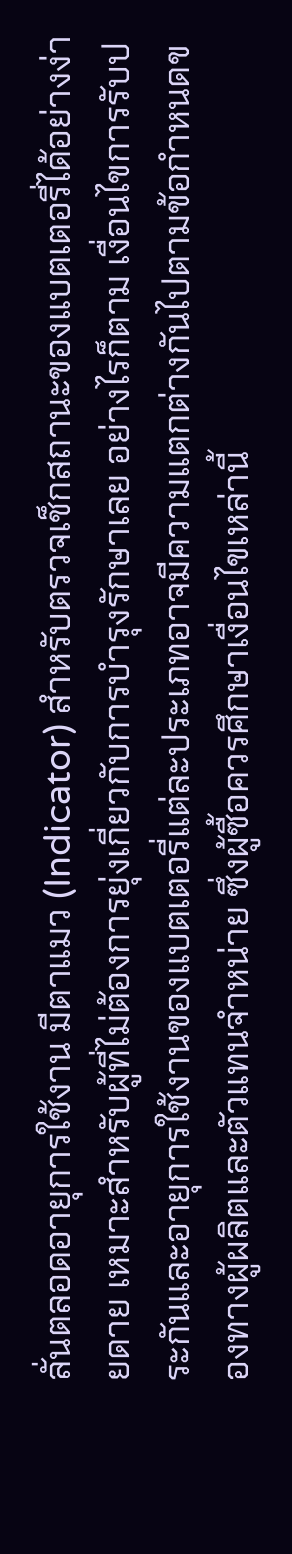ลั่นตลอดอายุการใช้งาน มีตาแมว (Indicator) สำหรับตรวจเช็กสถานะของแบตเตอรี่ได้อย่างง่ายดาย เหมาะสำหรับผู้ที่ไม่ต้องการยุ่งเกี่ยวกับการบำรุงรักษาเลย อย่างไรก็ตาม เงื่อนไขการรับประกันและอายุการใช้งานของแบตเตอรี่แต่ละประเภทอาจมีความแตกต่างกันไปตามข้อกำหนดของทางผู้ผลิตและตัวแทนจำหน่าย ซึ่งผู้ซื้อควรศึกษาเงื่อนไขเหล่านี้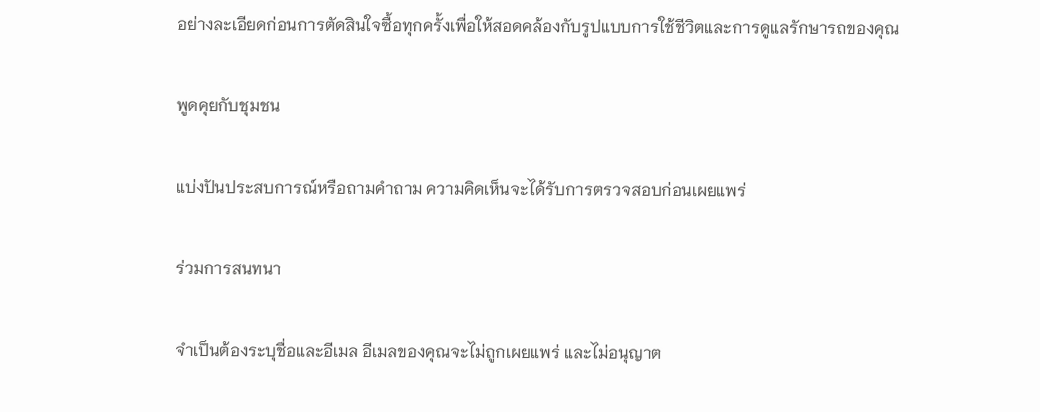อย่างละเอียดก่อนการตัดสินใจซื้อทุกครั้งเพื่อให้สอดคล้องกับรูปแบบการใช้ชีวิตและการดูแลรักษารถของคุณ

พูดคุยกับชุมชน

แบ่งปันประสบการณ์หรือถามคำถาม ความคิดเห็นจะได้รับการตรวจสอบก่อนเผยแพร่

ร่วมการสนทนา

จำเป็นต้องระบุชื่อและอีเมล อีเมลของคุณจะไม่ถูกเผยแพร่ และไม่อนุญาต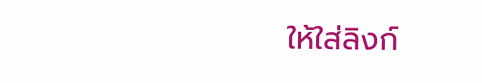ให้ใส่ลิงก์